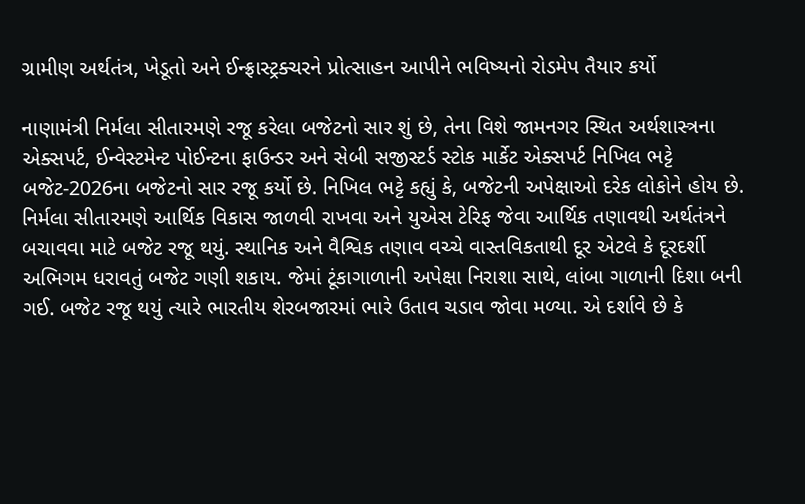ગ્રામીણ અર્થતંત્ર, ખેડૂતો અને ઈન્ફ્રાસ્ટ્રક્ચરને પ્રોત્સાહન આપીને ભવિષ્યનો રોડમેપ તૈયાર કર્યો

નાણામંત્રી નિર્મલા સીતારમણે રજૂ કરેલા બજેટનો સાર શું છે, તેના વિશે જામનગર સ્થિત અર્થશાસ્ત્રના એક્સપર્ટ, ઈન્વેસ્ટમેન્ટ પોઈન્ટના ફાઉન્ડર અને સેબી સજીસ્ટર્ડ સ્ટોક માર્કેટ એક્સપર્ટ નિખિલ ભટ્ટે બજેટ-2026ના બજેટનો સાર રજૂ કર્યો છે. નિખિલ ભટ્ટે કહ્યું કે, બજેટની અપેક્ષાઓ દરેક લોકોને હોય છે. નિર્મલા સીતારમણે આર્થિક વિકાસ જાળવી રાખવા અને યુએસ ટેરિફ જેવા આર્થિક તણાવથી અર્થતંત્રને બચાવવા માટે બજેટ રજૂ થયું. સ્થાનિક અને વૈશ્વિક તણાવ વચ્ચે વાસ્તવિકતાથી દૂર એટલે કે દૂરદર્શી અભિગમ ધરાવતું બજેટ ગણી શકાય. જેમાં ટૂંકાગાળાની અપેક્ષા નિરાશા સાથે, લાંબા ગાળાની દિશા બની ગઈ. બજેટ રજૂ થયું ત્યારે ભારતીય શેરબજારમાં ભારે ઉતાવ ચડાવ જોવા મળ્યા. એ દર્શાવે છે કે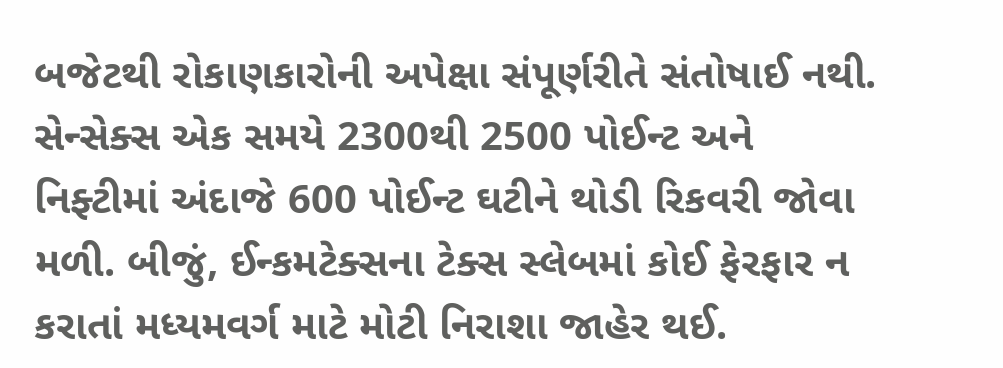બજેટથી રોકાણકારોની અપેક્ષા સંપૂર્ણરીતે સંતોષાઈ નથી. સેન્સેક્સ એક સમયે 2300થી 2500 પોઈન્ટ અને નિફ્ટીમાં અંદાજે 600 પોઈન્ટ ઘટીને થોડી રિકવરી જોવા મળી. બીજું, ઈન્કમટેક્સના ટેક્સ સ્લેબમાં કોઈ ફેરફાર ન કરાતાં મધ્યમવર્ગ માટે મોટી નિરાશા જાહેર થઈ.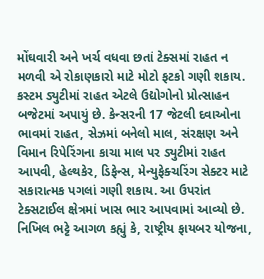મોંઘવારી અને ખર્ચ વધવા છતાં ટેક્સમાં રાહત ન મળવી એ રોકાણકારો માટે મોટો ફટકો ગણી શકાય. કસ્ટમ ડ્યુટીમાં રાહત એટલે ઉદ્યોગોનો પ્રોત્સાહન બજેટમાં અપાયું છે. કેન્સરની 17 જેટલી દવાઓના ભાવમાં રાહત, સેઝમાં બનેલો માલ, સંરક્ષણ અને વિમાન રિપેરિંગના કાચા માલ પર ડ્યુટીમાં રાહત આપવી, હેલ્થકેર, ડિફેન્સ, મેન્યુફેક્ચરિંગ સેક્ટર માટે સકારાત્મક પગલાં ગણી શકાય. આ ઉપરાંત ટેક્સટાઈલ ક્ષેત્રમાં ખાસ ભાર આપવામાં આવ્યો છે. નિખિલ ભટ્ટે આગળ કહ્યું કે, રાષ્ટ્રીય ફાયબર યોજના,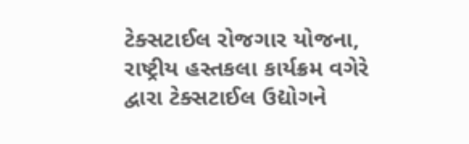ટેક્સટાઈલ રોજગાર યોજના, રાષ્ટ્રીય હસ્તકલા કાર્યક્રમ વગેરે દ્વારા ટેક્સટાઈલ ઉદ્યોગને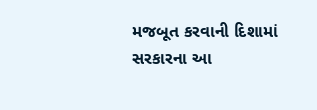મજબૂત કરવાની દિશામાં સરકારના આ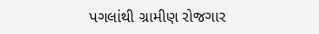પગલાંથી ગ્રામીણ રોજગાર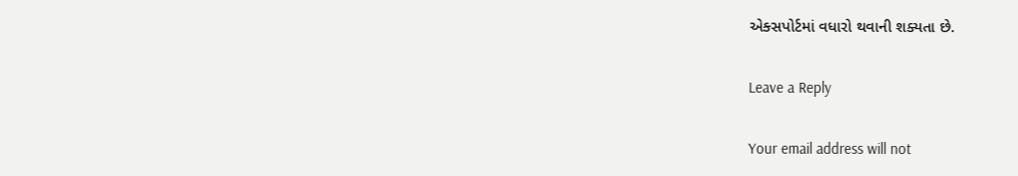એક્સપોર્ટમાં વધારો થવાની શક્યતા છે.

Leave a Reply

Your email address will not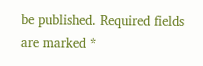be published. Required fields are marked *